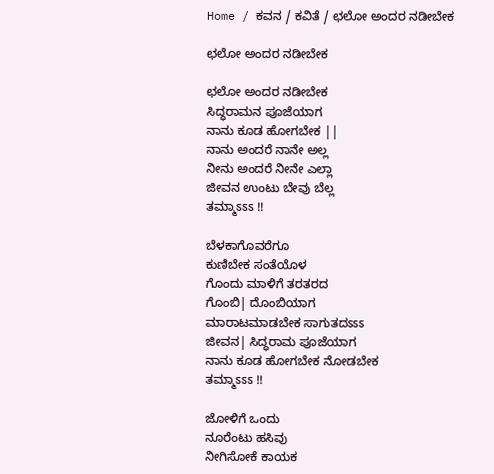Home / ಕವನ / ಕವಿತೆ / ಛಲೋ ಅಂದರ ನಡೀಬೇಕ

ಛಲೋ ಅಂದರ ನಡೀಬೇಕ

ಛಲೋ ಅಂದರ ನಡೀಬೇಕ
ಸಿದ್ಧರಾಮನ ಪೂಜೆಯಾಗ
ನಾನು ಕೂಡ ಹೋಗಬೇಕ ||
ನಾನು ಅಂದರೆ ನಾನೇ ಅಲ್ಲ
ನೀನು ಅಂದರೆ ನೀನೇ ಎಲ್ಲಾ
ಜೀವನ ಉಂಟು ಬೇವು ಬೆಲ್ಲ
ತಮ್ಮಾಽಽಽ !!

ಬೆಳಕಾಗೊವರೆಗೂ
ಕುಣಿಬೇಕ ಸಂತೆಯೊಳ
ಗೊಂದು ಮಾಳಿಗೆ ತರತರದ
ಗೊಂಬಿ| ದೊಂಬಿಯಾಗ
ಮಾರಾಟಮಾಡಬೇಕ ಸಾಗುತದಽಽಽ
ಜೀವನ| ಸಿದ್ಧರಾಮ ಪೂಜೆಯಾಗ
ನಾನು ಕೂಡ ಹೋಗಬೇಕ ನೋಡಬೇಕ
ತಮ್ಮಾಽಽಽ !!

ಜೋಳಿಗೆ ಒಂದು
ನೂರೆಂಟು ಹಸಿವು
ನೀಗಿಸೋಕೆ ಕಾಯಕ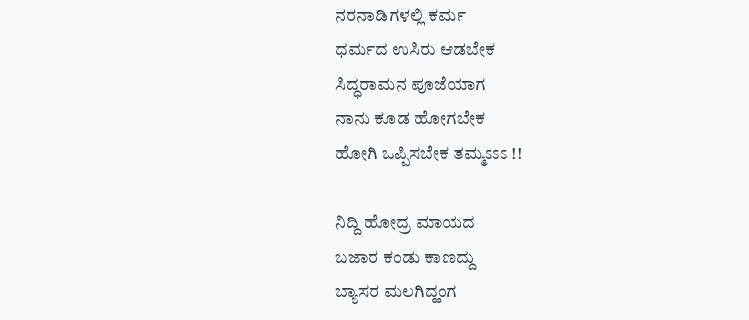ನರನಾಡಿಗಳಲ್ಲಿ ಕರ್ಮ
ಧರ್ಮದ ಉಸಿರು ಆಡಬೇಕ
ಸಿದ್ಧರಾಮನ ಪೂಜೆಯಾಗ
ನಾನು ಕೂಡ ಹೋಗಬೇಕ
ಹೋಗಿ ಒಪ್ಪಿಸಬೇಕ ತಮ್ಮಽಽಽ !!

ನಿದ್ದಿ ಹೋದ್ರ ಮಾಯದ
ಬಜಾರ ಕಂಡು ಕಾಣದ್ದು
ಬ್ಯಾಸರ ಮಲಗಿದ್ಹಂಗ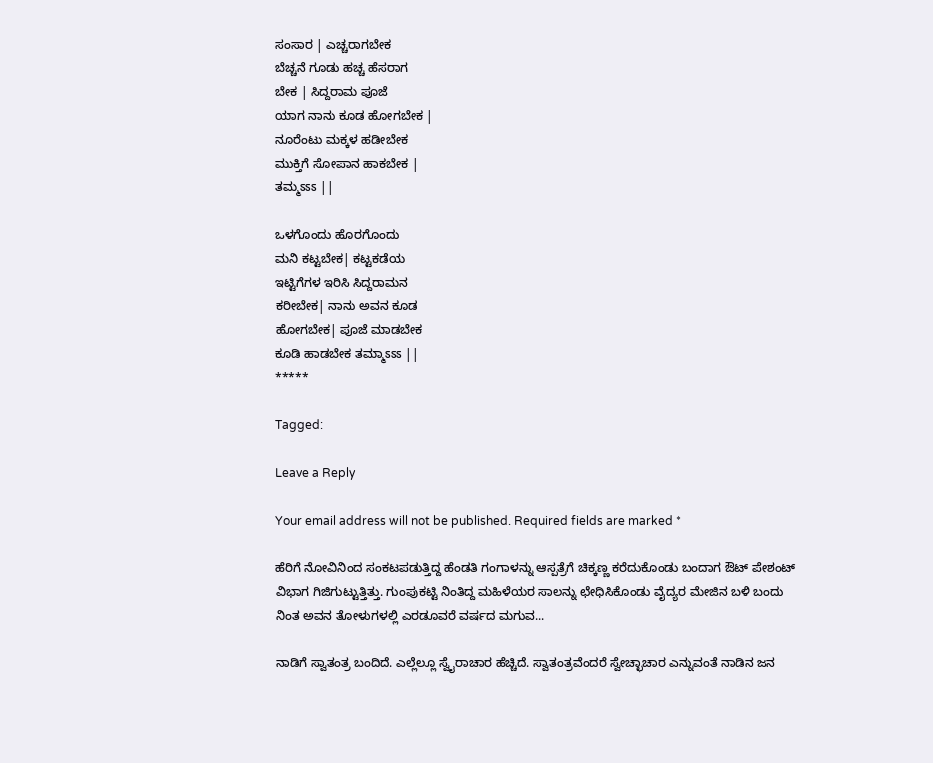ಸಂಸಾರ | ಎಚ್ಚರಾಗಬೇಕ
ಬೆಚ್ಚನೆ ಗೂಡು ಹಚ್ಚ ಹೆಸರಾಗ
ಬೇಕ | ಸಿದ್ದರಾಮ ಪೂಜೆ
ಯಾಗ ನಾನು ಕೂಡ ಹೋಗಬೇಕ |
ನೂರೆಂಟು ಮಕ್ಕಳ ಹಡೀಬೇಕ
ಮುಕ್ತಿಗೆ ಸೋಪಾನ ಹಾಕಬೇಕ |
ತಮ್ಮಽಽಽ ||

ಒಳಗೊಂದು ಹೊರಗೊಂದು
ಮನಿ ಕಟ್ಟಬೇಕ| ಕಟ್ಟಕಡೆಯ
ಇಟ್ಟಿಗೆಗಳ ಇರಿಸಿ ಸಿದ್ದರಾಮನ
ಕರೀಬೇಕ| ನಾನು ಅವನ ಕೂಡ
ಹೋಗಬೇಕ| ಪೂಜೆ ಮಾಡಬೇಕ
ಕೂಡಿ ಹಾಡಬೇಕ ತಮ್ಮಾಽಽಽ ||
*****

Tagged:

Leave a Reply

Your email address will not be published. Required fields are marked *

ಹೆರಿಗೆ ನೋವಿನಿಂದ ಸಂಕಟಪಡುತ್ತಿದ್ದ ಹೆಂಡತಿ ಗಂಗಾಳನ್ನು ಆಸ್ಪತ್ರೆಗೆ ಚಿಕ್ಕಣ್ಣ ಕರೆದುಕೊಂಡು ಬಂದಾಗ ಔಟ್ ಪೇಶಂಟ್ ವಿಭಾಗ ಗಿಜಿಗುಟ್ಟುತ್ತಿತ್ತು. ಗುಂಪುಕಟ್ಟಿ ನಿಂತಿದ್ದ ಮಹಿಳೆಯರ ಸಾಲನ್ನು ಛೇಧಿಸಿಕೊಂಡು ವೈದ್ಯರ ಮೇಜಿನ ಬಳಿ ಬಂದು ನಿಂತ ಅವನ ತೋಳುಗಳಲ್ಲಿ ಎರಡೂವರೆ ವರ್ಷದ ಮಗುವ...

ನಾಡಿಗೆ ಸ್ವಾತಂತ್ರ ಬಂದಿದೆ. ಎಲ್ಲೆಲ್ಲೂ ಸ್ವೈರಾಚಾರ ಹೆಚ್ಚಿದೆ. ಸ್ವಾತಂತ್ರವೆಂದರೆ ಸ್ವೇಚ್ಛಾಚಾರ ಎನ್ನುವಂತೆ ನಾಡಿನ ಜನ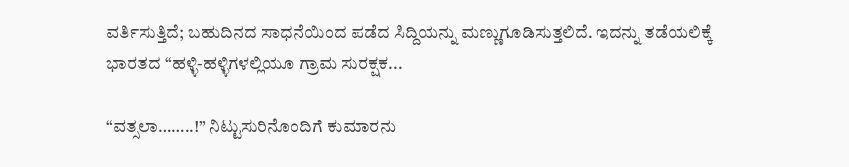ವರ್ತಿಸುತ್ತಿದೆ; ಬಹುದಿನದ ಸಾಧನೆಯಿಂದ ಪಡೆದ ಸಿದ್ದಿಯನ್ನು ಮಣ್ಣುಗೂಡಿಸುತ್ತಲಿದೆ. ಇದನ್ನು ತಡೆಯಲಿಕ್ಕೆ ಭಾರತದ “ಹಳ್ಳಿ-ಹಳ್ಳಿಗಳಲ್ಲಿಯೂ ಗ್ರಾಮ ಸುರಕ್ಷಕ...

“ವತ್ಸಲಾ……..!” ನಿಟ್ಟುಸುರಿನೊಂದಿಗೆ ಕುಮಾರನು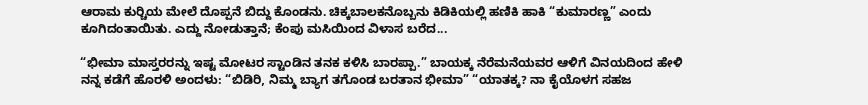ಆರಾಮ ಕುರ್‍ಚಿಯ ಮೇಲೆ ದೊಪ್ಪನೆ ಬಿದ್ದು ಕೊಂಡನು. ಚಿಕ್ಕಬಾಲಕನೊಬ್ಬನು ಕಿಡಿಕಿಯಲ್ಲಿ ಹಣಿಕಿ ಹಾಕಿ “ಕುಮಾರಣ್ಣ” ಎಂದು ಕೂಗಿದಂತಾಯಿತು. ಎದ್ದು ನೋಡುತ್ತಾನೆ; ಕೆಂಪು ಮಸಿಯಿಂದ ವಿಳಾಸ ಬರೆದ...

“ಭೀಮಾ ಮಾಸ್ತರರನ್ನು ಇಷ್ಟ ಮೋಟರ ಸ್ಟಾಂಡಿನ ತನಕ ಕಳಿಸಿ ಬಾರಪ್ಪಾ.” ಬಾಯಕ್ಕ ನೆರೆಮನೆಯವರ ಆಳಿಗೆ ವಿನಯದಿಂದ ಹೇಳಿ ನನ್ನ ಕಡೆಗೆ ಹೊರಳಿ ಅಂದಳು: “ಬಿಡಿರಿ, ನಿಮ್ಮ ಬ್ಯಾಗ ತಗೊಂಡ ಬರತಾನ ಭೀಮಾ” “ಯಾತಕ್ಕ? ನಾ ಕೈಯೊಳಗ ಸಹಜ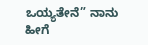ಒಯ್ಯತೇನೆ” ನಾನು ಹೀಗೆ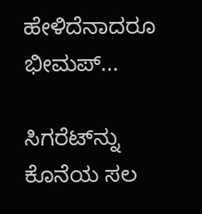ಹೇಳಿದೆನಾದರೂ ಭೀಮಪ್...

ಸಿಗರೆಟ್‌ನ್ನು ಕೊನೆಯ ಸಲ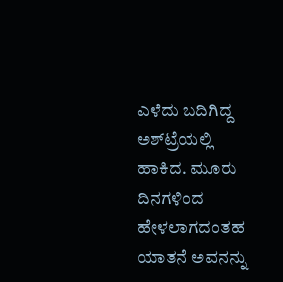ಎಳೆದು ಬದಿಗಿದ್ದ ಅಶ್‌ಟ್ರೆಯಲ್ಲಿ ಹಾಕಿದ. ಮೂರು ದಿನಗಳಿಂದ ಹೇಳಲಾಗದಂತಹ ಯಾತನೆ ಅವನನ್ನು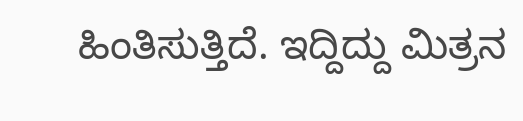ಹಿಂತಿಸುತ್ತಿದೆ. ಇದ್ದಿದ್ದು ಮಿತ್ರನ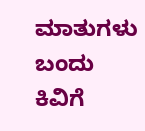ಮಾತುಗಳು ಬಂದು ಕಿವಿಗೆ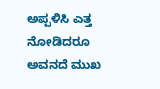ಅಪ್ಪಳಿಸಿ ಎತ್ತ ನೋಡಿದರೂ ಅವನದೆ ಮುಖ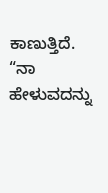ಕಾಣುತ್ತಿದೆ. “ನಾ ಹೇಳುವದನ್ನು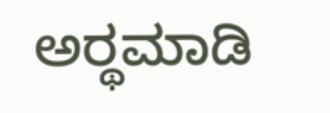ಅರ್‍ಥಮಾಡಿ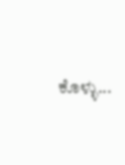ಕೊಳ್ಳು...